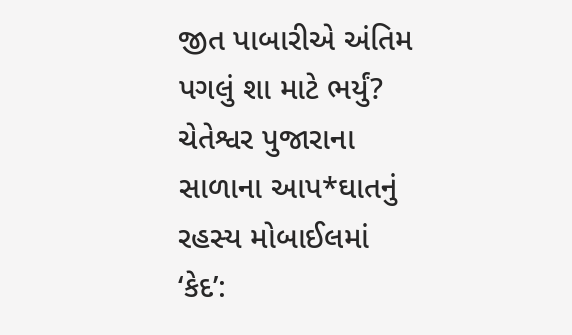જીત પાબારીએ અંતિમ પગલું શા માટે ભર્યું? ચેતેશ્વર પુજારાના સાળાના આપ*ઘાતનું રહસ્ય મોબાઈલમાં ‘કેદ’: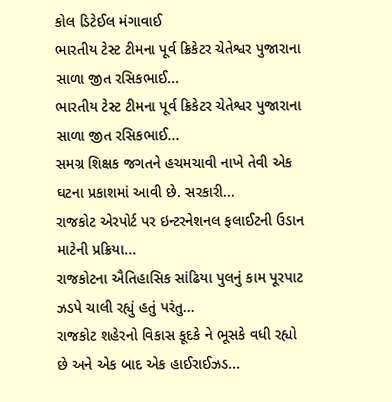કોલ ડિટેઈલ મંગાવાઈ
ભારતીય ટેસ્ટ ટીમના પૂર્વ ક્રિકેટર ચેતેશ્વર પુજારાના સાળા જીત રસિકભાઈ...
ભારતીય ટેસ્ટ ટીમના પૂર્વ ક્રિકેટર ચેતેશ્વર પુજારાના સાળા જીત રસિકભાઈ...
સમગ્ર શિક્ષક જગતને હચમચાવી નાખે તેવી એક ઘટના પ્રકાશમાં આવી છે. સરકારી...
રાજકોટ એરપોર્ટ પર ઇન્ટરનેશનલ ફલાઈટની ઉડાન માટેની પ્રક્રિયા...
રાજકોટના ઐતિહાસિક સાંઢિયા પુલનું કામ પૂરપાટ ઝડપે ચાલી રહ્યું હતું પરંતુ...
રાજકોટ શહેરનો વિકાસ કૂદકે ને ભૂસકે વધી રહ્યો છે અને એક બાદ એક હાઈરાઈઝડ...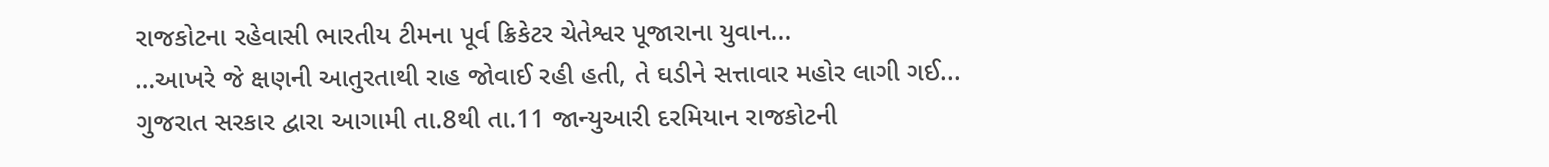રાજકોટના રહેવાસી ભારતીય ટીમના પૂર્વ ક્રિકેટર ચેતેશ્વર પૂજારાના યુવાન...
…આખરે જે ક્ષણની આતુરતાથી રાહ જોવાઈ રહી હતી, તે ઘડીને સત્તાવાર મહોર લાગી ગઈ...
ગુજરાત સરકાર દ્વારા આગામી તા.8થી તા.11 જાન્યુઆરી દરમિયાન રાજકોટની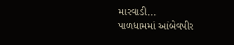મારવાડી...
પાળધામમાં આંબેવપીર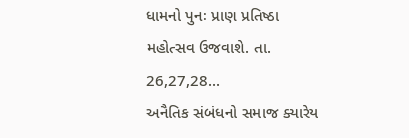ધામનો પુનઃ પ્રાણ પ્રતિષ્ઠા મહોત્સવ ઉજવાશે. તા. 26,27,28...
અનૈતિક સંબંધનો સમાજ ક્યારેય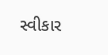સ્વીકાર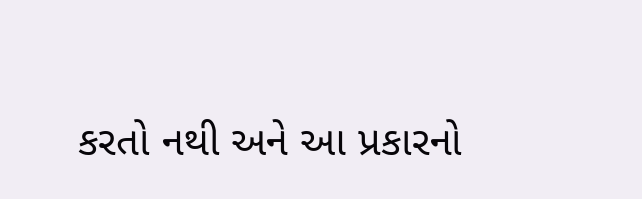કરતો નથી અને આ પ્રકારનો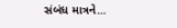સંબંધ માત્રને...